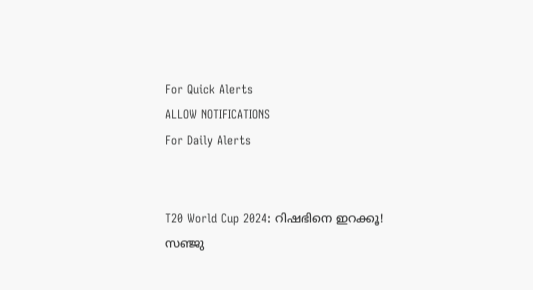For Quick Alerts
ALLOW NOTIFICATIONS
For Daily Alerts


T20 World Cup 2024: റിഷഭിനെ ഇറക്കൂ! സഞ്ജു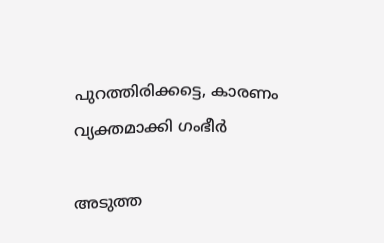പുറത്തിരിക്കട്ടെ, കാരണം വ്യക്തമാക്കി ഗംഭീര്‍

അടുത്ത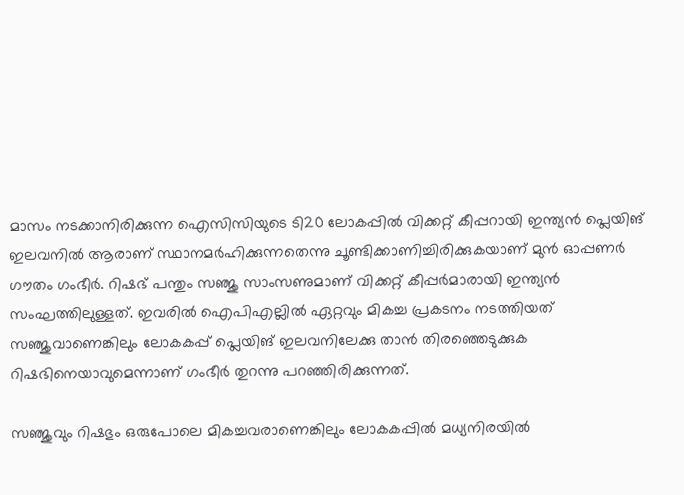മാസം നടക്കാനിരിക്കുന്ന ഐസിസിയുടെ ടി20 ലോകപ്പില്‍ വിക്കറ്റ് കീപ്പറായി ഇന്ത്യന്‍ പ്ലെയിങ് ഇലവനില്‍ ആരാണ് സ്ഥാനമര്‍ഹിക്കുന്നതെന്നു ചൂണ്ടിക്കാണിച്ചിരിക്കുകയാണ് മുന്‍ ഓപ്പണര്‍ ഗൗതം ഗംഭീര്‍. റിഷഭ് പന്തും സഞ്ജു സാംസണുമാണ് വിക്കറ്റ് കീപ്പര്‍മാരായി ഇന്ത്യന്‍ സംഘത്തിലുള്ളത്. ഇവരില്‍ ഐപിഎല്ലില്‍ ഏറ്റവും മികച്ച പ്രകടനം നടത്തിയത് സഞ്ജുവാണെങ്കിലും ലോകകപ്പ് പ്ലെയിങ് ഇലവനിലേക്കു താന്‍ തിരഞ്ഞെടുക്കുക റിഷഭിനെയാവുമെന്നാണ് ഗംഭീര്‍ തുറന്നു പറഞ്ഞിരിക്കുന്നത്.

സഞ്ജുവും റിഷഭും ഒരുപോലെ മികച്ചവരാണെങ്കിലും ലോകകപ്പില്‍ മധ്യനിരയില്‍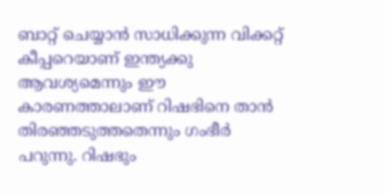ബാറ്റ് ചെയ്യാന്‍ സാധിക്കുന്ന വിക്കറ്റ് കീപ്പറെയാണ് ഇന്ത്യക്കു ആവശ്യമെന്നും ഈ കാരണത്താലാണ് റിഷഭിനെ താന്‍ തിരഞ്ഞടുത്തതെന്നും ഗംഭീര്‍ പറുന്നു. റിഷഭും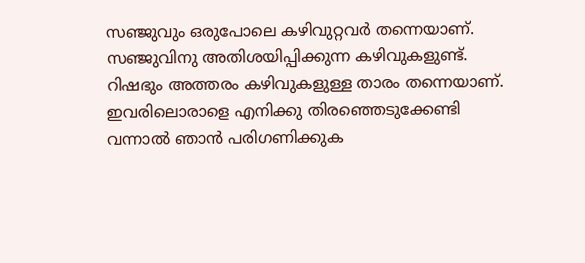സഞ്ജുവും ഒരുപോലെ കഴിവുറ്റവര്‍ തന്നെയാണ്. സഞ്ജുവിനു അതിശയിപ്പിക്കുന്ന കഴിവുകളുണ്ട്. റിഷഭും അത്തരം കഴിവുകളുള്ള താരം തന്നെയാണ്. ഇവരിലൊരാളെ എനിക്കു തിരഞ്ഞെടുക്കേണ്ടി വന്നാല്‍ ഞാന്‍ പരിഗണിക്കുക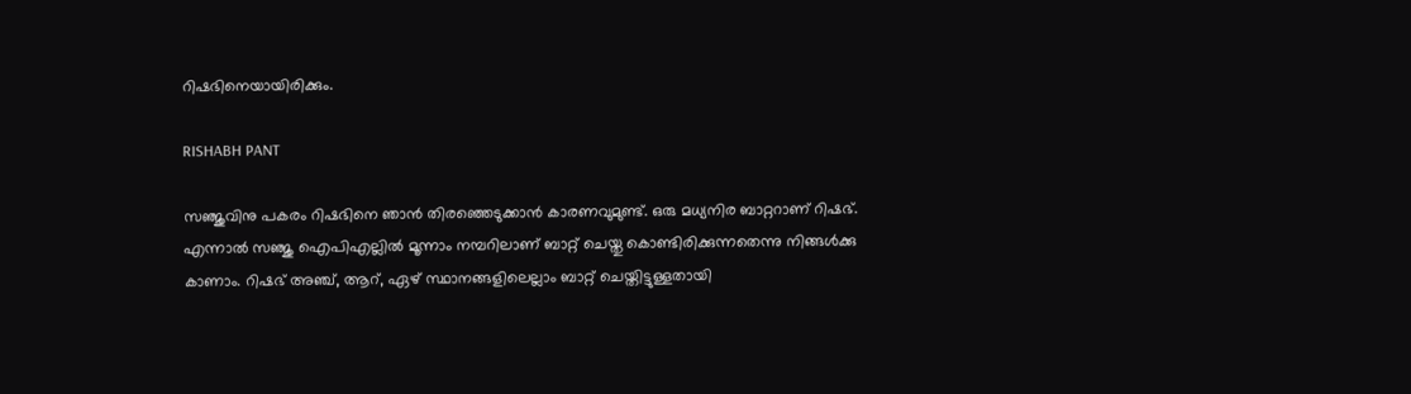റിഷഭിനെയായിരിക്കും.

RISHABH PANT

സഞ്ജുവിനു പകരം റിഷഭിനെ ഞാന്‍ തിരഞ്ഞെടുക്കാന്‍ കാരണവുമുണ്ട്. ഒരു മധ്യനിര ബാറ്ററാണ് റിഷഭ്. എന്നാല്‍ സഞ്ജു ഐപിഎല്ലില്‍ മൂന്നാം നമ്പറിലാണ് ബാറ്റ് ചെയ്തു കൊണ്ടിരിക്കുന്നതെന്നു നിങ്ങള്‍ക്കു കാണാം. റിഷഭ് അഞ്ച്, ആറ്, ഏഴ് സ്ഥാനങ്ങളിലെല്ലാം ബാറ്റ് ചെയ്തിട്ടുള്ളതായി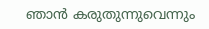ഞാന്‍ കരുതുന്നുവെന്നും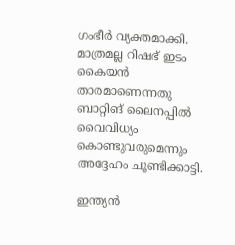ഗംഭീര്‍ വ്യക്തമാക്കി. മാത്രമല്ല റിഷഭ് ഇടം കൈയന്‍ താരമാണെന്നതു ബാറ്റിങ് ലൈനപ്പില്‍ വൈവിധ്യം കൊണ്ടുവരുമെന്നും അദ്ദേഹം ചൂണ്ടിക്കാട്ടി.

ഇന്ത്യന്‍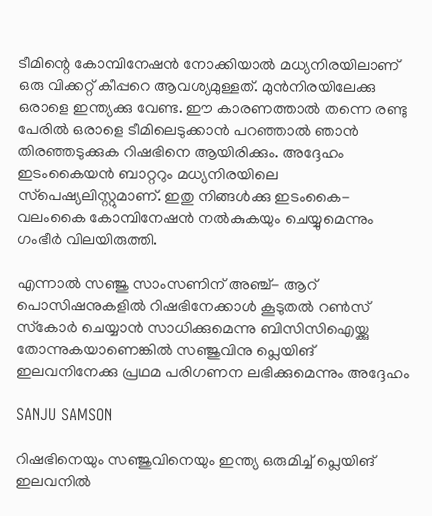ടീമിന്റെ കോമ്പിനേഷന്‍ നോക്കിയാല്‍ മധ്യനിരയിലാണ് ഒരു വിക്കറ്റ് കീപ്പറെ ആവശ്യമുള്ളത്. മുന്‍നിരയിലേക്കു ഒരാളെ ഇന്ത്യക്കു വേണ്ട. ഈ കാരണത്താല്‍ തന്നെ രണ്ടു പേരില്‍ ഒരാളെ ടീമിലെടുക്കാന്‍ പറഞ്ഞാല്‍ ഞാന്‍ തിരഞ്ഞടുക്കുക റിഷഭിനെ ആയിരിക്കും. അദ്ദേഹം ഇടംകൈയന്‍ ബാറ്ററും മധ്യനിരയിലെ സ്‌പെഷ്യലിസ്റ്റുമാണ്. ഇതു നിങ്ങള്‍ക്കു ഇടംകൈ- വലംകൈ കോമ്പിനേഷന്‍ നല്‍കുകയും ചെയ്യുമെന്നും ഗംഭീര്‍ വിലയിരുത്തി.

എന്നാല്‍ സഞ്ജു സാംസണിന് അഞ്ച്- ആറ് പൊസിഷനുകളില്‍ റിഷഭിനേക്കാള്‍ കൂടുതല്‍ റണ്‍സ് സ്‌കോര്‍ ചെയ്യാന്‍ സാധിക്കുമെന്നു ബിസിസിഐയ്ക്കു തോന്നുകയാണെങ്കില്‍ സഞ്ജുവിനു പ്ലെയിങ് ഇലവനിനേക്കു പ്രഥമ പരിഗണന ലഭിക്കുമെന്നും അദ്ദേഹം

SANJU SAMSON

റിഷഭിനെയും സഞ്ജുവിനെയും ഇന്ത്യ ഒരുമിച്ച് പ്ലെയിങ് ഇലവനില്‍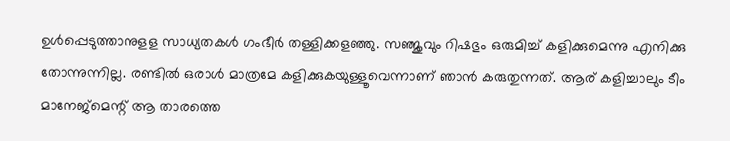ഉള്‍പ്പെടുത്താനുളള സാധ്യതകള്‍ ഗംഭീര്‍ തള്ളിക്കളഞ്ഞു. സഞ്ജുവും റിഷഭും ഒരുമിച്ച് കളിക്കുമെന്നു എനിക്കു തോന്നുന്നില്ല. രണ്ടില്‍ ഒരാള്‍ മാത്രമേ കളിക്കുകയുള്ളൂവെന്നാണ് ഞാന്‍ കരുതുന്നത്. ആര് കളിച്ചാലും ടീം മാനേജ്‌മെന്റ് ആ താരത്തെ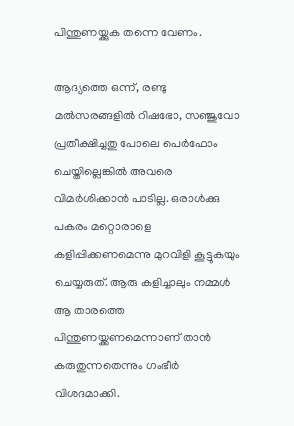പിന്തുണയ്ക്കുക തന്നെ വേണം.

ആദ്യത്തെ ഒന്ന്, രണ്ടു മല്‍സരങ്ങളില്‍ റിഷഭോ, സഞ്ജുവോ പ്രതീക്ഷിച്ചതു പോലെ പെര്‍ഫോം ചെയ്തില്ലെങ്കില്‍ അവരെ വിമര്‍ശിക്കാന്‍ പാടില്ല. ഒരാള്‍ക്കു പകരം മറ്റൊരാളെ കളിപ്പിക്കണമെന്നു മുറവിളി കൂട്ടുകയും ചെയ്യരുത്. ആരു കളിച്ചാലും നമ്മള്‍ ആ താരത്തെ പിന്തുണയ്ക്കണമെന്നാണ് താന്‍ കരുതുന്നതെന്നും ഗംഭീര്‍ വിശദമാക്കി.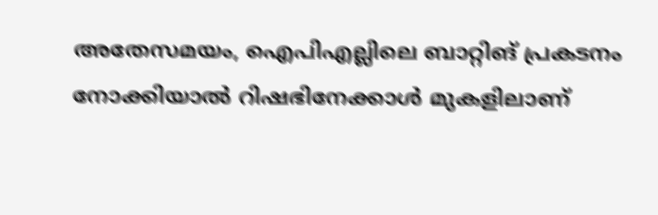അതേസമയം, ഐപിഎല്ലിലെ ബാറ്റിങ് പ്രകടനം നോക്കിയാല്‍ റിഷഭിനേക്കാള്‍ മുകളിലാണ്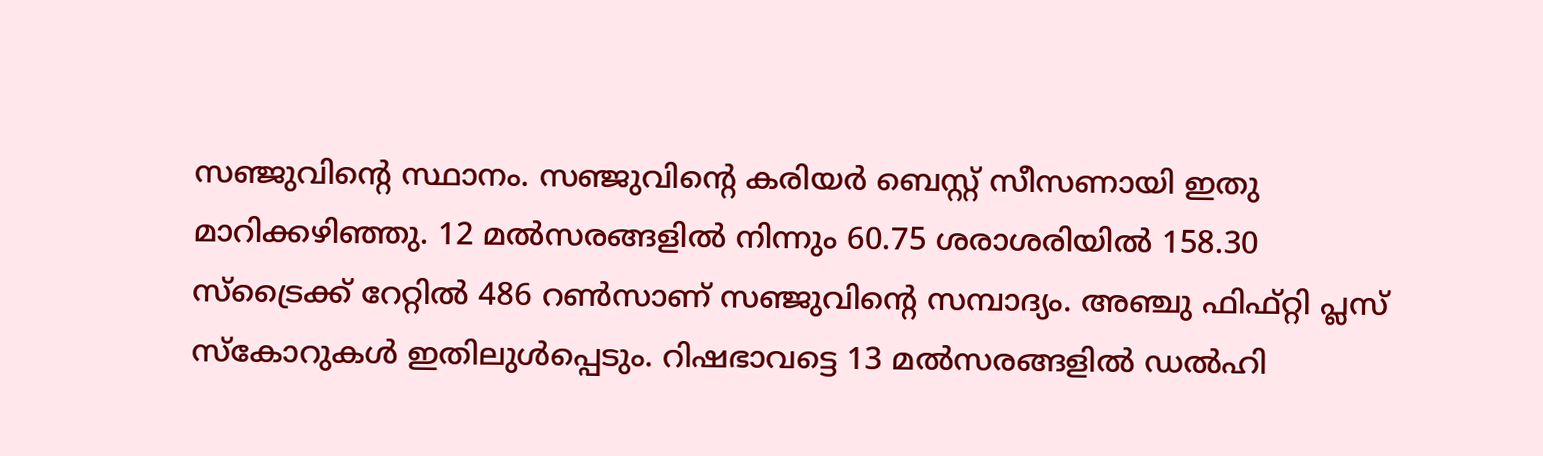സഞ്ജുവിന്റെ സ്ഥാനം. സഞ്ജുവിന്റെ കരിയര്‍ ബെസ്റ്റ് സീസണായി ഇതു മാറിക്കഴിഞ്ഞു. 12 മല്‍സരങ്ങളില്‍ നിന്നും 60.75 ശരാശരിയില്‍ 158.30 സ്‌ട്രൈക്ക് റേറ്റില്‍ 486 റണ്‍സാണ് സഞ്ജുവിന്റെ സമ്പാദ്യം. അഞ്ചു ഫിഫ്റ്റി പ്ലസ് സ്‌കോറുകള്‍ ഇതിലുള്‍പ്പെടും. റിഷഭാവട്ടെ 13 മല്‍സരങ്ങളില്‍ ഡല്‍ഹി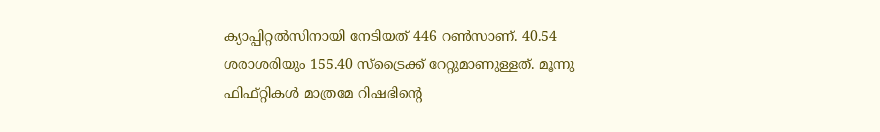ക്യാപ്പിറ്റല്‍സിനായി നേടിയത് 446 റണ്‍സാണ്. 40.54 ശരാശരിയും 155.40 സ്‌ട്രൈക്ക് റേറ്റുമാണുള്ളത്. മൂന്നു ഫിഫ്റ്റികള്‍ മാത്രമേ റിഷഭിന്റെ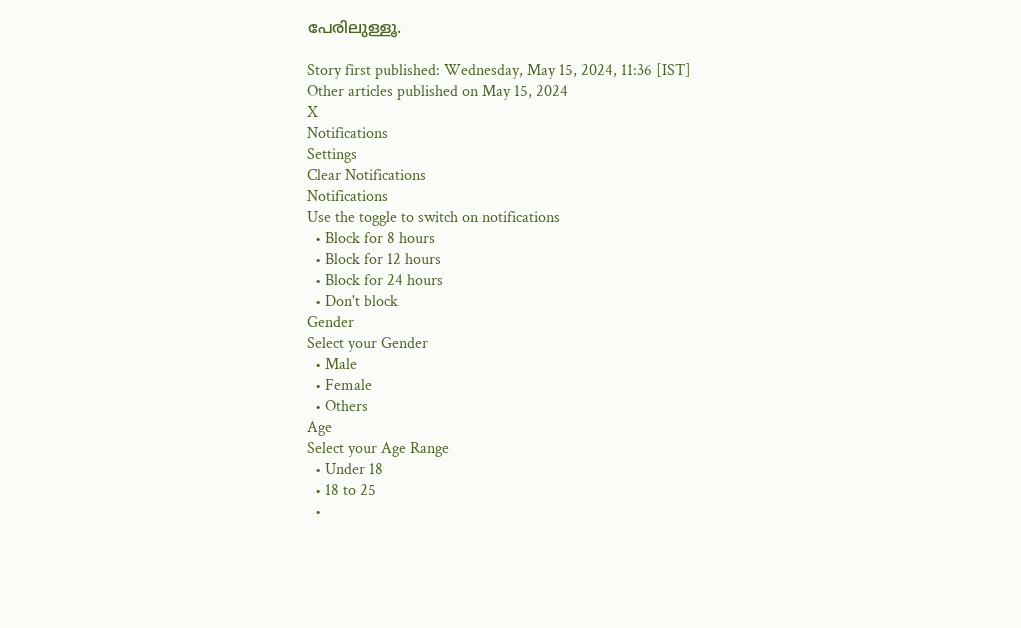പേരിലുള്ളൂ.

Story first published: Wednesday, May 15, 2024, 11:36 [IST]
Other articles published on May 15, 2024
X
Notifications
Settings
Clear Notifications
Notifications
Use the toggle to switch on notifications
  • Block for 8 hours
  • Block for 12 hours
  • Block for 24 hours
  • Don't block
Gender
Select your Gender
  • Male
  • Female
  • Others
Age
Select your Age Range
  • Under 18
  • 18 to 25
  •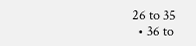26 to 35
  • 36 to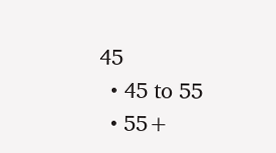45
  • 45 to 55
  • 55+